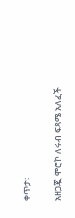ቀጥታ፡

አዘጋጇ ሞሮኮ ለሩብ ፍጻሜ አለፈች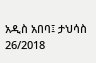አዲስ አበባ፤ ታህሳስ 26/2018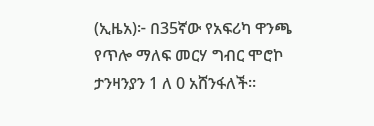(ኢዜአ)፦ በ35ኛው የአፍሪካ ዋንጫ የጥሎ ማለፍ መርሃ ግብር ሞሮኮ ታንዛንያን 1 ለ 0 አሸንፋለች።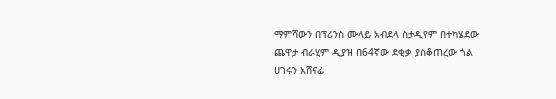ማምሻውን በፕሪንስ ሙላይ አብደላ ስታዲየም በተካሄደው ጨዋታ ብራሂም ዲያዝ በ64ኛው ደቂቃ ያስቆጠረው ጎል ሀገሩን አሸናፊ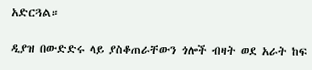አድርጓል።

ዲያዝ በውድድሩ ላይ ያስቆጠራቸውን ጎሎች ብዛት ወደ አራት ከፍ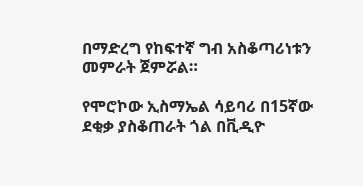በማድረግ የከፍተኛ ግብ አስቆጣሪነቱን መምራት ጀምሯል።

የሞሮኮው ኢስማኤል ሳይባሪ በ15ኛው ደቂቃ ያስቆጠራት ጎል በቪዲዮ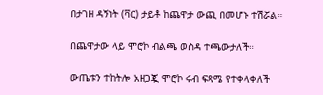በታገዘ ዳኝነት (ቫር) ታይቶ ከጨዋታ ውጪ በመሆኑ ተሽሯል።

በጨዋታው ላይ ሞሮኮ ብልጫ ወስዳ ተጫውታለች።

ውጤቱን ተከትሎ አዘጋጇ ሞሮኮ ሩብ ፍጻሜ የተቀላቀለች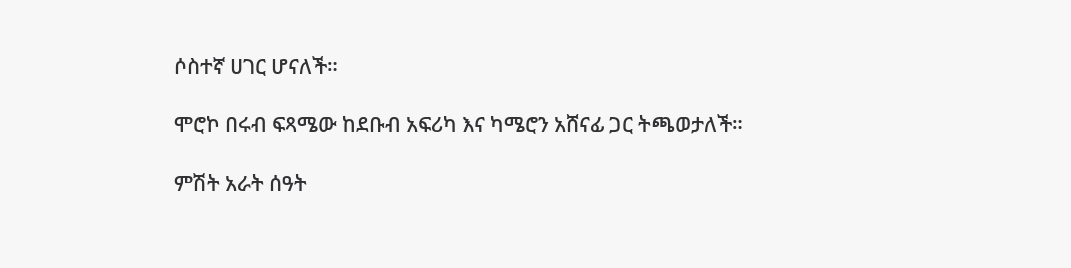ሶስተኛ ሀገር ሆናለች።

ሞሮኮ በሩብ ፍጻሜው ከደቡብ አፍሪካ እና ካሜሮን አሸናፊ ጋር ትጫወታለች።

ምሽት አራት ሰዓት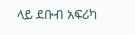ላይ ደቡብ አፍሪካ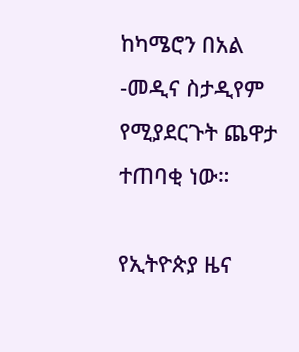ከካሜሮን በአል -መዲና ስታዲየም የሚያደርጉት ጨዋታ ተጠባቂ ነው።

የኢትዮጵያ ዜና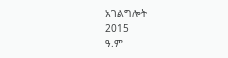አገልግሎት
2015
ዓ.ም